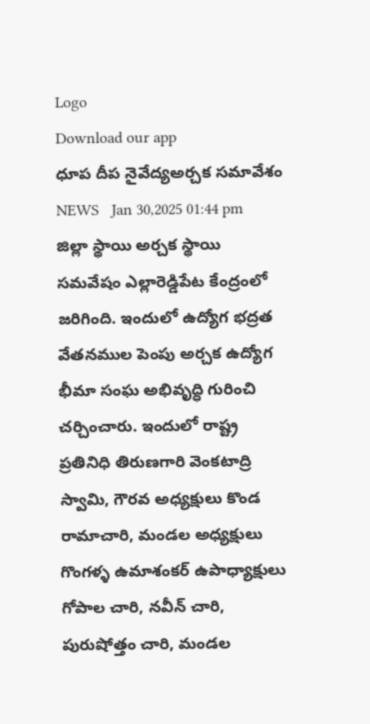Logo
Download our app
ధూప దీప నైవేద్యఅర్చక సమావేశం
NEWS   Jan 30,2025 01:44 pm
జిల్లా స్థాయి అర్చక స్థాయి సమవేషం ఎల్లారెడ్డిపేట కేంద్రంలో జరిగింది. ఇందులో ఉద్యోగ భద్రత వేతనముల పెంపు అర్చక ఉద్యోగ భీమా సంఘ అభివృద్ధి గురించి చ‌ర్చించారు. ఇందులో రాష్ట్ర ప్రతినిధి తిరుణగారి వెంకటాద్రి స్వామి, గౌరవ అధ్యక్షులు కొండ రామాచారి, మండల అధ్యక్షులు గొంగళ్ళ ఉమాశంకర్ ఉపాధ్యాక్షులు గోపాల చారి, నవీన్ చారి, పురుషోత్తం చారి, మండల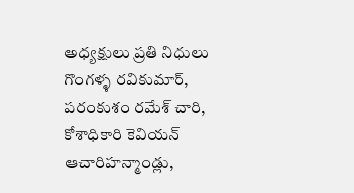అధ్యక్షులు ప్రతి నిధులు గొంగళ్ళ రవికుమార్, పరంకుశం రమేశ్ చారి, కోశాధికారి కెవియన్ ఆచారిహన్మాండ్లు,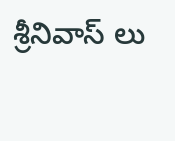శ్రీనివాస్ లు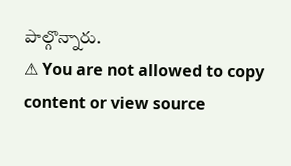పాల్గొన్నారు.
⚠ You are not allowed to copy content or view source